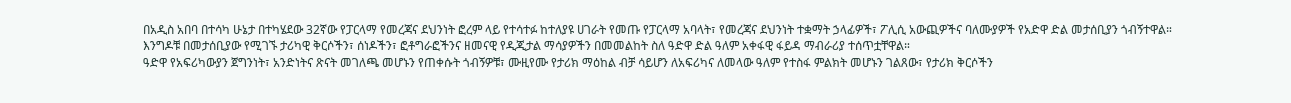በአዲስ አበባ በተሳካ ሁኔታ በተካሄደው 32ኛው የፓርላማ የመረጃና ደህንነት ፎረም ላይ የተሳተፉ ከተለያዩ ሀገራት የመጡ የፓርላማ አባላት፣ የመረጃና ደህንነት ተቋማት ኃላፊዎች፣ ፖሊሲ አውጪዎችና ባለሙያዎች የአድዋ ድል መታሰቢያን ጎብኝተዋል።
እንግዶቹ በመታሰቢያው የሚገኙ ታሪካዊ ቅርሶችን፣ ሰነዶችን፣ ፎቶግራፎችንና ዘመናዊ የዲጂታል ማሳያዎችን በመመልከት ስለ ዓድዋ ድል ዓለም አቀፋዊ ፋይዳ ማብራሪያ ተሰጥቷቸዋል።
ዓድዋ የአፍሪካውያን ጀግንነት፣ አንድነትና ጽናት መገለጫ መሆኑን የጠቀሱት ጎብኝዎቹ፣ ሙዚየሙ የታሪክ ማዕከል ብቻ ሳይሆን ለአፍሪካና ለመላው ዓለም የተስፋ ምልክት መሆኑን ገልጸው፣ የታሪክ ቅርሶችን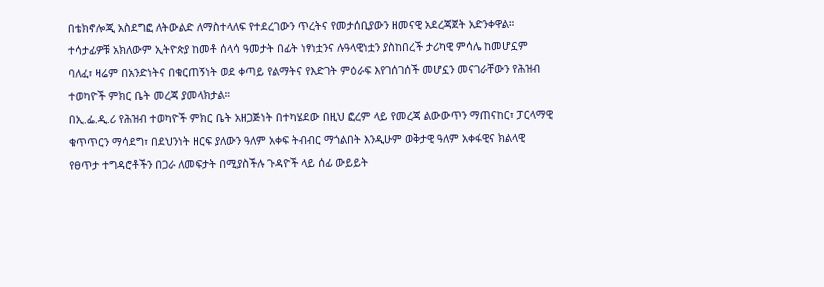በቴክኖሎጂ አስደግፎ ለትውልድ ለማስተላለፍ የተደረገውን ጥረትና የመታሰቢያውን ዘመናዊ አደረጃጀት አድንቀዋል።
ተሳታፊዎቹ አክለውም ኢትዮጵያ ከመቶ ሰላሳ ዓመታት በፊት ነፃነቷንና ሉዓላዊነቷን ያስከበረች ታሪካዊ ምሳሌ ከመሆኗም ባለፈ፣ ዛሬም በአንድነትና በቁርጠኝነት ወደ ቀጣይ የልማትና የእድገት ምዕራፍ እየገሰገሰች መሆኗን መናገራቸውን የሕዝብ ተወካዮች ምክር ቤት መረጃ ያመላክታል።
በኢ.ፌ.ዲ.ሪ የሕዝብ ተወካዮች ምክር ቤት አዘጋጅነት በተካሄደው በዚህ ፎረም ላይ የመረጃ ልውውጥን ማጠናከር፣ ፓርላማዊ ቁጥጥርን ማሳደግ፣ በደህንነት ዘርፍ ያለውን ዓለም አቀፍ ትብብር ማጎልበት እንዲሁም ወቅታዊ ዓለም አቀፋዊና ክልላዊ የፀጥታ ተግዳሮቶችን በጋራ ለመፍታት በሚያስችሉ ጉዳዮች ላይ ሰፊ ውይይት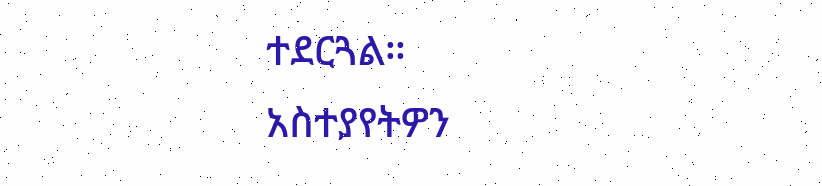ተደርጓል።
አስተያየትዎን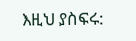እዚህ ያስፍሩ: